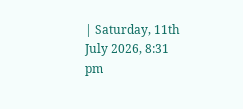| Saturday, 11th July 2026, 8:31 pm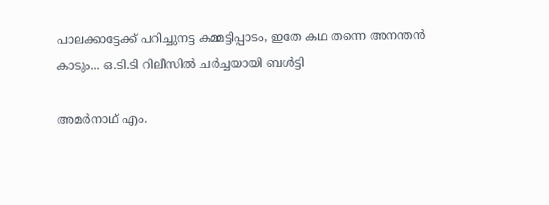പാലക്കാട്ടേക്ക് പറിച്ചുനട്ട കമ്മട്ടിപ്പാടം, ഇതേ കഥ തന്നെ അനന്തന്‍ കാടും... ഒ.ടി.ടി റിലീസില്‍ ചര്‍ച്ചയായി ബള്‍ട്ടി

അമര്‍നാഥ് എം.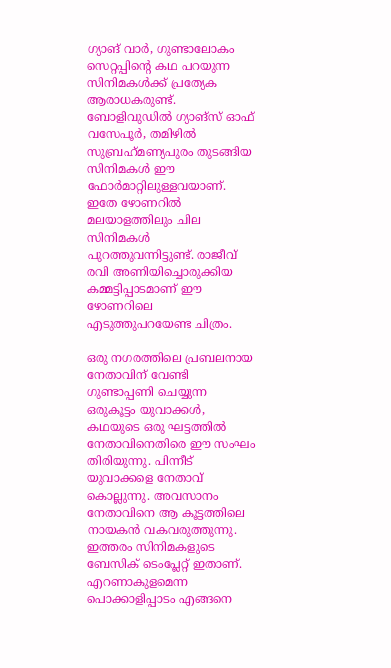ഗ്യാങ് വാര്‍, ഗുണ്ടാലോകം സെറ്റപ്പിന്റെ കഥ പറയുന്ന സിനിമകള്‍ക്ക് പ്രത്യേക ആരാധകരുണ്ട്. ബോളിവുഡില്‍ ഗ്യാങ്‌സ് ഓഫ് വസേപൂര്‍, തമിഴില്‍ സുബ്രഹ്‌മണ്യപുരം തുടങ്ങിയ സിനിമകള്‍ ഈ ഫോര്‍മാറ്റിലുള്ളവയാണ്. ഇതേ ഴോണറില്‍ മലയാളത്തിലും ചില സിനിമകള്‍ പുറത്തുവന്നിട്ടുണ്ട്. രാജീവ് രവി അണിയിച്ചൊരുക്കിയ കമ്മട്ടിപ്പാടമാണ് ഈ ഴോണറിലെ എടുത്തുപറയേണ്ട ചിത്രം.

ഒരു നഗരത്തിലെ പ്രബലനായ നേതാവിന് വേണ്ടി ഗുണ്ടാപ്പണി ചെയ്യുന്ന ഒരുകൂട്ടം യുവാക്കള്‍, കഥയുടെ ഒരു ഘട്ടത്തില്‍ നേതാവിനെതിരെ ഈ സംഘം തിരിയുന്നു. പിന്നീട് യുവാക്കളെ നേതാവ് കൊല്ലുന്നു. അവസാനം നേതാവിനെ ആ കൂട്ടത്തിലെ നായകന്‍ വകവരുത്തുന്നു. ഇത്തരം സിനിമകളുടെ ബേസിക് ടെംപ്ലേറ്റ് ഇതാണ്. എറണാകുളമെന്ന പൊക്കാളിപ്പാടം എങ്ങനെ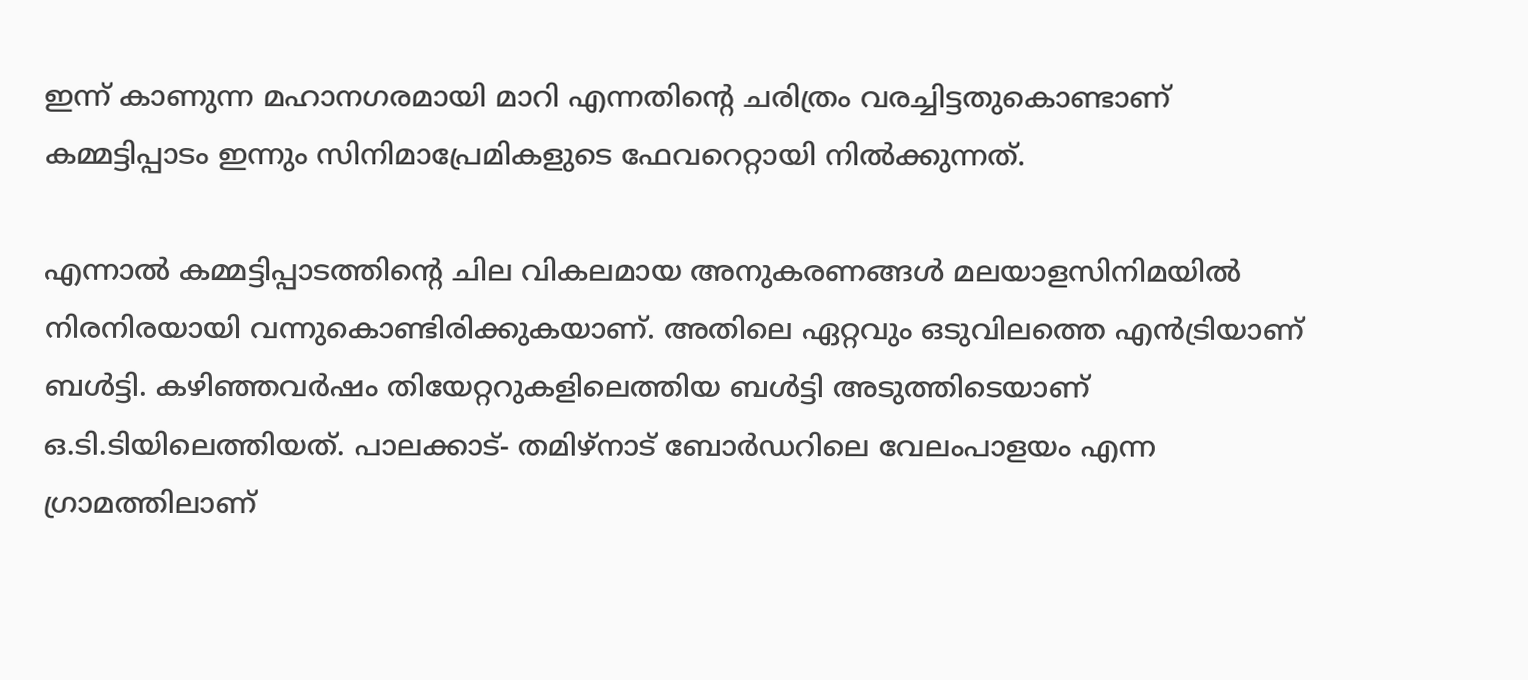ഇന്ന് കാണുന്ന മഹാനഗരമായി മാറി എന്നതിന്റെ ചരിത്രം വരച്ചിട്ടതുകൊണ്ടാണ് കമ്മട്ടിപ്പാടം ഇന്നും സിനിമാപ്രേമികളുടെ ഫേവറെറ്റായി നില്‍ക്കുന്നത്.

എന്നാല്‍ കമ്മട്ടിപ്പാടത്തിന്റെ ചില വികലമായ അനുകരണങ്ങള്‍ മലയാളസിനിമയില്‍ നിരനിരയായി വന്നുകൊണ്ടിരിക്കുകയാണ്. അതിലെ ഏറ്റവും ഒടുവിലത്തെ എന്‍ട്രിയാണ് ബള്‍ട്ടി. കഴിഞ്ഞവര്‍ഷം തിയേറ്ററുകളിലെത്തിയ ബള്‍ട്ടി അടുത്തിടെയാണ് ഒ.ടി.ടിയിലെത്തിയത്. പാലക്കാട്- തമിഴ്‌നാട് ബോര്‍ഡറിലെ വേലംപാളയം എന്ന ഗ്രാമത്തിലാണ്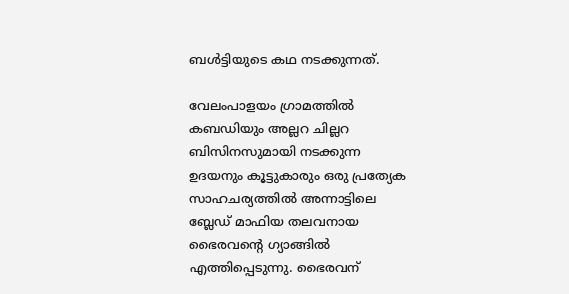ബള്‍ട്ടിയുടെ കഥ നടക്കുന്നത്.

വേലംപാളയം ഗ്രാമത്തില്‍ കബഡിയും അല്ലറ ചില്ലറ ബിസിനസുമായി നടക്കുന്ന ഉദയനും കൂട്ടുകാരും ഒരു പ്രത്യേക സാഹചര്യത്തില്‍ അന്നാട്ടിലെ ബ്ലേഡ് മാഫിയ തലവനായ ഭൈരവന്റെ ഗ്യാങ്ങില്‍ എത്തിപ്പെടുന്നു. ഭൈരവന്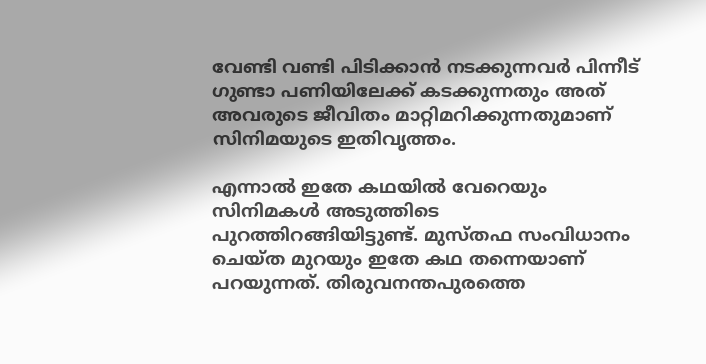വേണ്ടി വണ്ടി പിടിക്കാന്‍ നടക്കുന്നവര്‍ പിന്നീട് ഗുണ്ടാ പണിയിലേക്ക് കടക്കുന്നതും അത് അവരുടെ ജീവിതം മാറ്റിമറിക്കുന്നതുമാണ് സിനിമയുടെ ഇതിവൃത്തം.

എന്നാല്‍ ഇതേ കഥയില്‍ വേറെയും സിനിമകള്‍ അടുത്തിടെ പുറത്തിറങ്ങിയിട്ടുണ്ട്. മുസ്തഫ സംവിധാനം ചെയ്ത മുറയും ഇതേ കഥ തന്നെയാണ് പറയുന്നത്. തിരുവനന്തപുരത്തെ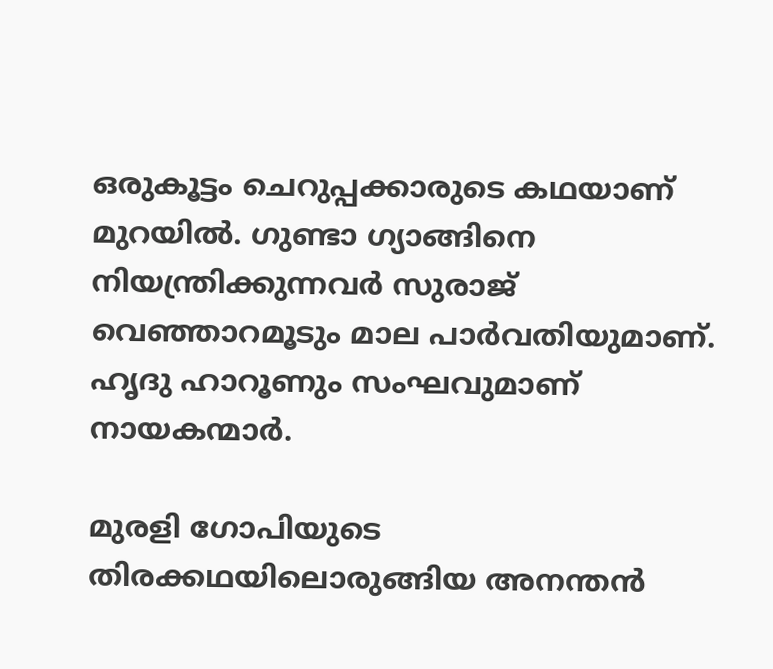ഒരുകൂട്ടം ചെറുപ്പക്കാരുടെ കഥയാണ് മുറയില്‍. ഗുണ്ടാ ഗ്യാങ്ങിനെ നിയന്ത്രിക്കുന്നവര്‍ സുരാജ് വെഞ്ഞാറമൂടും മാല പാര്‍വതിയുമാണ്. ഹൃദു ഹാറൂണും സംഘവുമാണ് നായകന്മാര്‍.

മുരളി ഗോപിയുടെ തിരക്കഥയിലൊരുങ്ങിയ അനന്തന്‍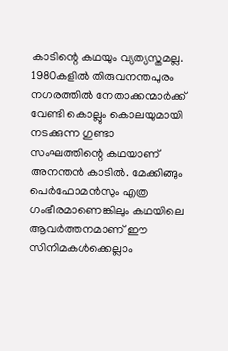കാടിന്റെ കഥയും വ്യത്യസ്തമല്ല. 1980കളില്‍ തിരുവനന്തപുരം നഗരത്തില്‍ നേതാക്കന്മാര്‍ക്ക് വേണ്ടി കൊല്ലും കൊലയുമായി നടക്കുന്ന ഗുണ്ടാ സംഘത്തിന്റെ കഥയാണ് അനന്തന്‍ കാടില്‍. മേക്കിങ്ങും പെര്‍ഫോമന്‍സും എത്ര ഗംഭീരമാണെങ്കിലും കഥയിലെ ആവര്‍ത്തനമാണ് ഈ സിനിമകള്‍ക്കെല്ലാം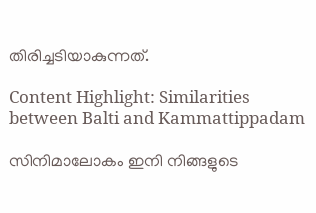തിരിച്ചടിയാകുന്നത്.

Content Highlight: Similarities between Balti and Kammattippadam

സിനിമാലോകം ഇനി നിങ്ങളുടെ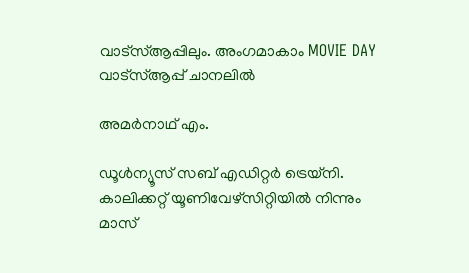വാട്സ്ആപ്പിലും. അംഗമാകാം MOVIE DAY വാട്സ്ആപ്പ് ചാനലിൽ

അമര്‍നാഥ് എം.

ഡൂള്‍ന്യൂസ് സബ് എഡിറ്റര്‍ ട്രെയ്‌നി. കാലിക്കറ്റ് യൂണിവേഴ്‌സിറ്റിയില്‍ നിന്നും മാസ്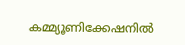കമ്മ്യൂണിക്കേഷനില്‍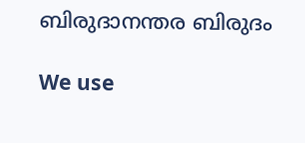ബിരുദാനന്തര ബിരുദം

We use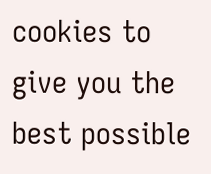cookies to give you the best possible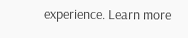experience. Learn more